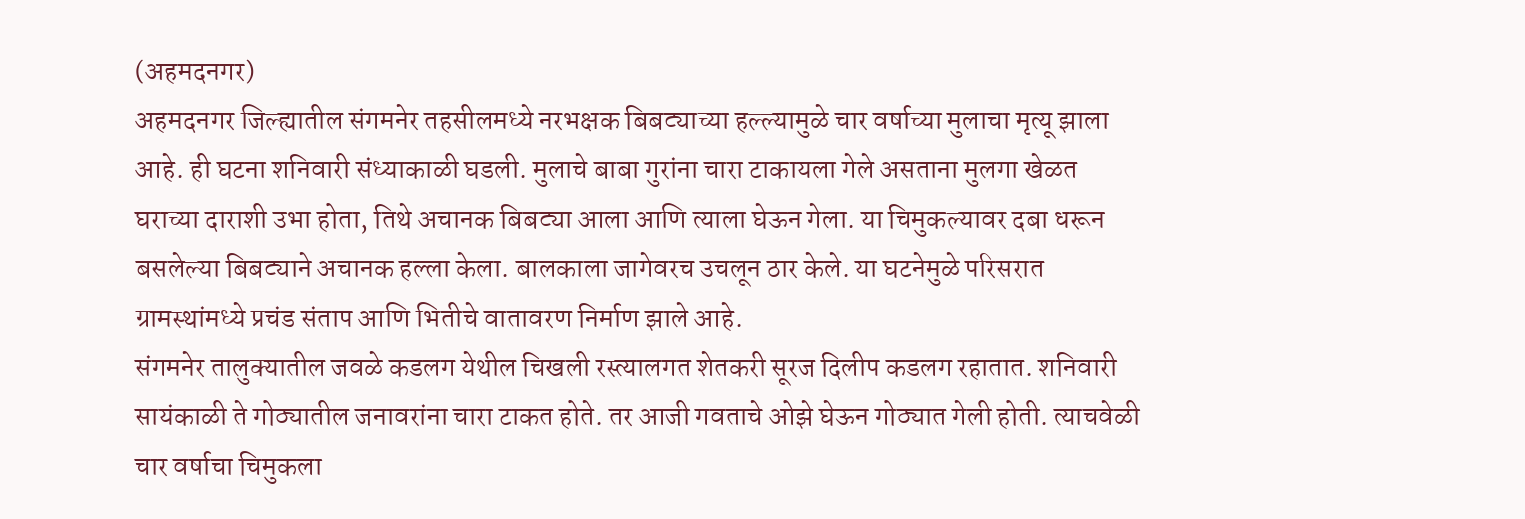(अहमदनगर)
अहमदनगर जिल्ह्यातील संगमनेर तहसीलमध्ये नरभक्षक बिबट्याच्या हल्ल्यामुळे चार वर्षाच्या मुलाचा मृत्यू झाला आहे. ही घटना शनिवारी संध्याकाळी घडली. मुलाचे बाबा गुरांना चारा टाकायला गेले असताना मुलगा खेळत घराच्या दाराशी उभा होता, तिथे अचानक बिबट्या आला आणि त्याला घेऊन गेला. या चिमुकल्यावर दबा धरून बसलेल्या बिबट्याने अचानक हल्ला केला. बालकाला जागेवरच उचलून ठार केले. या घटनेमुळे परिसरात ग्रामस्थांमध्ये प्रचंड संताप आणि भितीचे वातावरण निर्माण झाले आहे.
संगमनेर तालुक्यातील जवळे कडलग येथील चिखली रस्त्यालगत शेतकरी सूरज दिलीप कडलग रहातात. शनिवारी सायंकाळी ते गोठ्यातील जनावरांना चारा टाकत होते. तर आजी गवताचे ओझे घेऊन गोठ्यात गेली होती. त्याचवेळी चार वर्षाचा चिमुकला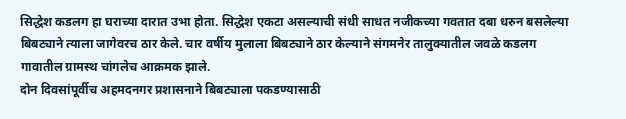सिद्धेश कडलग हा घराच्या दारात उभा होता. सिद्धेश एकटा असल्याची संधी साधत नजीकच्या गवतात दबा धरुन बसलेल्या बिबट्याने त्याला जागेवरच ठार केले. चार वर्षीय मुलाला बिबट्याने ठार केल्याने संगमनेर तालुक्यातील जवळे कडलग गावातील ग्रामस्थ चांगलेच आक्रमक झाले.
दोन दिवसांपूर्वीच अहमदनगर प्रशासनाने बिबट्याला पकडण्यासाठी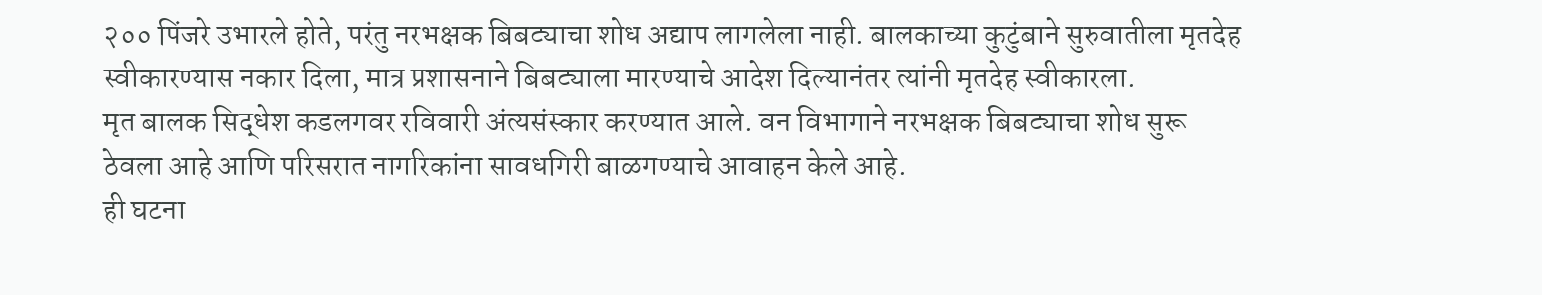२०० पिंजरे उभारले होते, परंतु नरभक्षक बिबट्याचा शोध अद्याप लागलेला नाही. बालकाच्या कुटुंबाने सुरुवातीला मृतदेह स्वीकारण्यास नकार दिला, मात्र प्रशासनाने बिबट्याला मारण्याचे आदेश दिल्यानंतर त्यांनी मृतदेह स्वीकारला.
मृत बालक सिद्धेश कडलगवर रविवारी अंत्यसंस्कार करण्यात आले. वन विभागाने नरभक्षक बिबट्याचा शोध सुरू ठेवला आहे आणि परिसरात नागरिकांना सावधगिरी बाळगण्याचे आवाहन केले आहे.
ही घटना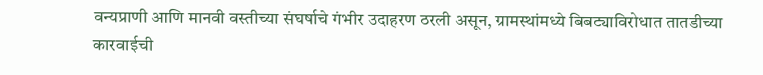वन्यप्राणी आणि मानवी वस्तीच्या संघर्षाचे गंभीर उदाहरण ठरली असून, ग्रामस्थांमध्ये बिबट्याविरोधात तातडीच्या कारवाईची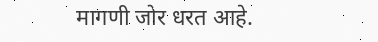मागणी जोर धरत आहे.